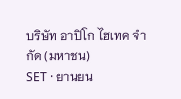บริษัท อาปิโก ไฮเทค จำกัด (มหาชน)
SET · ยานยน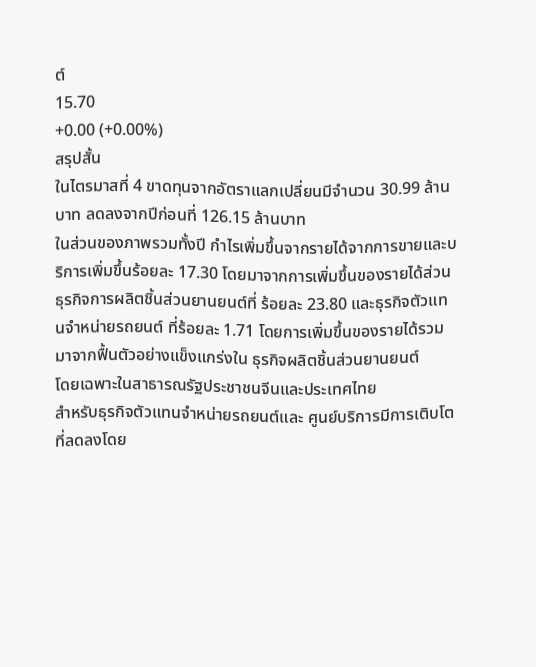ต์
15.70
+0.00 (+0.00%)
สรุปสั้น
ในไตรมาสที่ 4 ขาดทุนจากอัตราแลกเปลี่ยนมีจํานวน 30.99 ล้านบาท ลดลงจากปีก่อนที่ 126.15 ล้านบาท
ในส่วนของภาพรวมทั้งปี กำไรเพิ่มขึ้นจากรายได้จากการขายและบริการเพิ่มขึ้นร้อยละ 17.30 โดยมาจากการเพิ่มขึ้นของรายได้ส่วนธุรกิจการผลิตชิ้นส่วนยานยนต์ที่ ร้อยละ 23.80 และธุรกิจตัวแทนจําหน่ายรถยนต์ ที่ร้อยละ 1.71 โดยการเพิ่มขึ้นของรายได้รวมมาจากฟื้นตัวอย่างแข็งแกร่งใน ธุรกิจผลิตชิ้นส่วนยานยนต์
โดยเฉพาะในสาธารณรัฐประชาชนจีนและประเทศไทย
สําหรับธุรกิจตัวแทนจําหน่ายรถยนต์และ ศูนย์บริการมีการเติบโตที่ลดลงโดย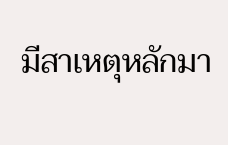มีสาเหตุหลักมา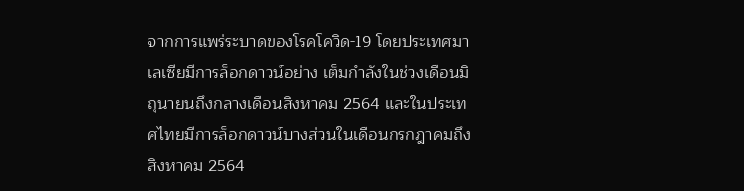จากการแพร่ระบาดของโรคโควิด-19 โดยประเทศมาเลเซียมีการล็อกดาวน์อย่าง เต็มกําลังในช่วงเดือนมิถุนายนถึงกลางเดือนสิงหาคม 2564 และในประเทศไทยมีการล็อกดาวน์บางส่วนในเดือนกรกฎาคมถึง สิงหาคม 2564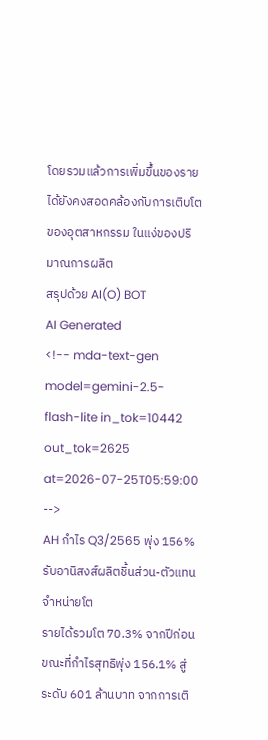โดยรวมแล้วการเพิ่มขึ้นของรายได้ยังคงสอดคล้องกับการเติบโตของอุตสาหกรรม ในแง่ของปริมาณการผลิต
สรุปด้วย AI(O) BOT
AI Generated
<!-- mda-text-gen model=gemini-2.5-flash-lite in_tok=10442 out_tok=2625 at=2026-07-25T05:59:00 -->
AH กำไร Q3/2565 พุ่ง 156% รับอานิสงส์ผลิตชิ้นส่วน-ตัวแทนจำหน่ายโต
รายได้รวมโต 70.3% จากปีก่อน ขณะที่กำไรสุทธิพุ่ง 156.1% สู่ระดับ 601 ล้านบาท จากการเติ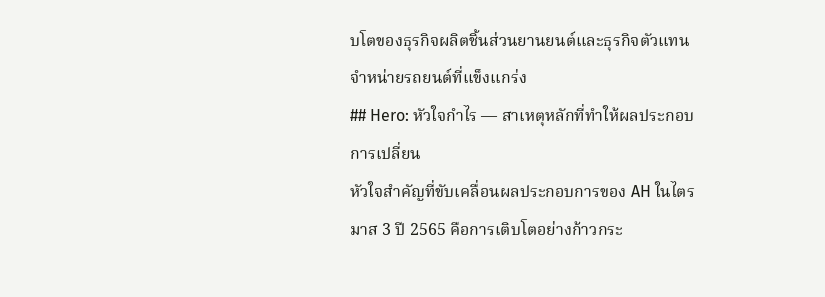บโตของธุรกิจผลิตชิ้นส่วนยานยนต์และธุรกิจตัวแทนจำหน่ายรถยนต์ที่แข็งแกร่ง
## Hero: หัวใจกำไร — สาเหตุหลักที่ทำให้ผลประกอบการเปลี่ยน
หัวใจสำคัญที่ขับเคลื่อนผลประกอบการของ AH ในไตรมาส 3 ปี 2565 คือการเติบโตอย่างก้าวกระ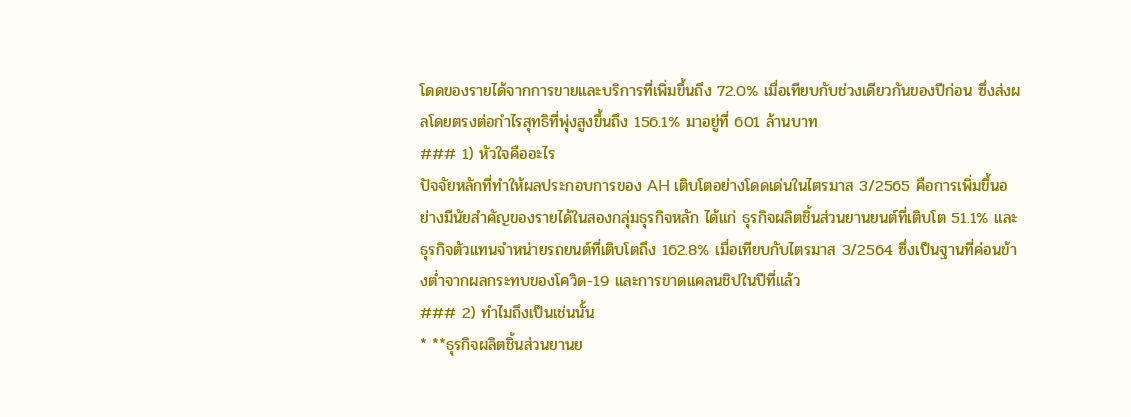โดดของรายได้จากการขายและบริการที่เพิ่มขึ้นถึง 72.0% เมื่อเทียบกับช่วงเดียวกันของปีก่อน ซึ่งส่งผลโดยตรงต่อกำไรสุทธิที่พุ่งสูงขึ้นถึง 156.1% มาอยู่ที่ 601 ล้านบาท
### 1) หัวใจคืออะไร
ปัจจัยหลักที่ทำให้ผลประกอบการของ AH เติบโตอย่างโดดเด่นในไตรมาส 3/2565 คือการเพิ่มขึ้นอย่างมีนัยสำคัญของรายได้ในสองกลุ่มธุรกิจหลัก ได้แก่ ธุรกิจผลิตชิ้นส่วนยานยนต์ที่เติบโต 51.1% และธุรกิจตัวแทนจำหน่ายรถยนต์ที่เติบโตถึง 162.8% เมื่อเทียบกับไตรมาส 3/2564 ซึ่งเป็นฐานที่ค่อนข้างต่ำจากผลกระทบของโควิด-19 และการขาดแคลนชิปในปีที่แล้ว
### 2) ทำไมถึงเป็นเช่นนั้น
* **ธุรกิจผลิตชิ้นส่วนยานย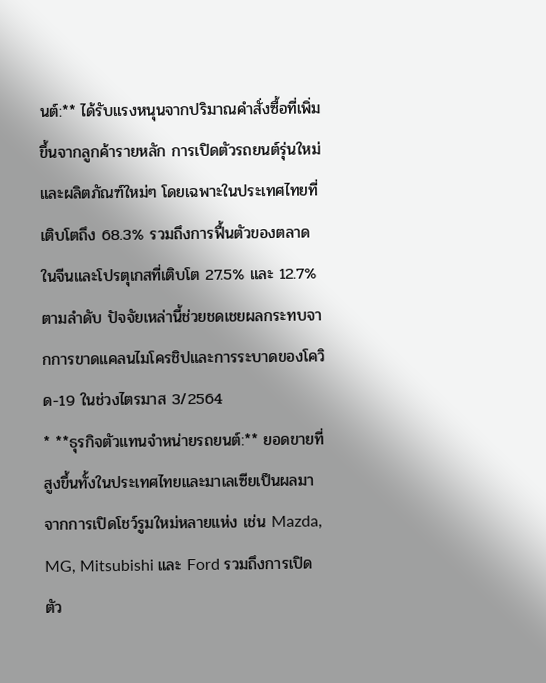นต์:** ได้รับแรงหนุนจากปริมาณคำสั่งซื้อที่เพิ่มขึ้นจากลูกค้ารายหลัก การเปิดตัวรถยนต์รุ่นใหม่ และผลิตภัณฑ์ใหม่ๆ โดยเฉพาะในประเทศไทยที่เติบโตถึง 68.3% รวมถึงการฟื้นตัวของตลาดในจีนและโปรตุเกสที่เติบโต 27.5% และ 12.7% ตามลำดับ ปัจจัยเหล่านี้ช่วยชดเชยผลกระทบจากการขาดแคลนไมโครชิปและการระบาดของโควิด-19 ในช่วงไตรมาส 3/2564
* **ธุรกิจตัวแทนจำหน่ายรถยนต์:** ยอดขายที่สูงขึ้นทั้งในประเทศไทยและมาเลเซียเป็นผลมาจากการเปิดโชว์รูมใหม่หลายแห่ง เช่น Mazda, MG, Mitsubishi และ Ford รวมถึงการเปิดตัว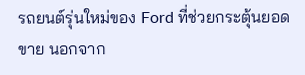รถยนต์รุ่นใหม่ของ Ford ที่ช่วยกระตุ้นยอดขาย นอกจาก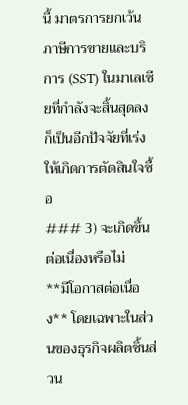นี้ มาตรการยกเว้นภาษีการขายและบริการ (SST) ในมาเลเซียที่กำลังจะสิ้นสุดลง ก็เป็นอีกปัจจัยที่เร่งให้เกิดการตัดสินใจซื้อ
### 3) จะเกิดขึ้นต่อเนื่องหรือไม่
**มีโอกาสต่อเนื่อง** โดยเฉพาะในส่วนของธุรกิจผลิตชิ้นส่วน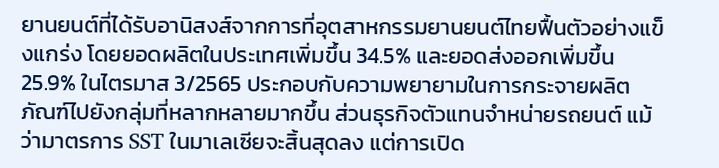ยานยนต์ที่ได้รับอานิสงส์จากการที่อุตสาหกรรมยานยนต์ไทยฟื้นตัวอย่างแข็งแกร่ง โดยยอดผลิตในประเทศเพิ่มขึ้น 34.5% และยอดส่งออกเพิ่มขึ้น 25.9% ในไตรมาส 3/2565 ประกอบกับความพยายามในการกระจายผลิตภัณฑ์ไปยังกลุ่มที่หลากหลายมากขึ้น ส่วนธุรกิจตัวแทนจำหน่ายรถยนต์ แม้ว่ามาตรการ SST ในมาเลเซียจะสิ้นสุดลง แต่การเปิด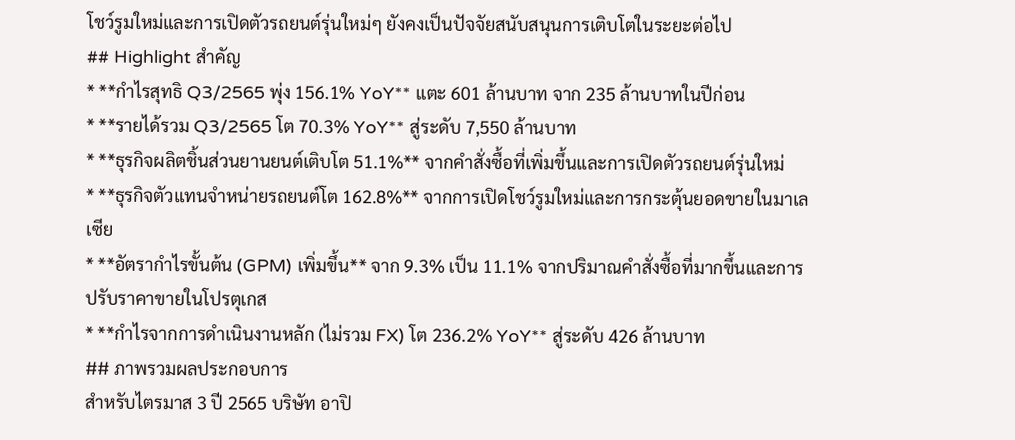โชว์รูมใหม่และการเปิดตัวรถยนต์รุ่นใหม่ๆ ยังคงเป็นปัจจัยสนับสนุนการเติบโตในระยะต่อไป
## Highlight สำคัญ
* **กำไรสุทธิ Q3/2565 พุ่ง 156.1% YoY** แตะ 601 ล้านบาท จาก 235 ล้านบาทในปีก่อน
* **รายได้รวม Q3/2565 โต 70.3% YoY** สู่ระดับ 7,550 ล้านบาท
* **ธุรกิจผลิตชิ้นส่วนยานยนต์เติบโต 51.1%** จากคำสั่งซื้อที่เพิ่มขึ้นและการเปิดตัวรถยนต์รุ่นใหม่
* **ธุรกิจตัวแทนจำหน่ายรถยนต์โต 162.8%** จากการเปิดโชว์รูมใหม่และการกระตุ้นยอดขายในมาเลเซีย
* **อัตรากำไรขั้นต้น (GPM) เพิ่มขึ้น** จาก 9.3% เป็น 11.1% จากปริมาณคำสั่งซื้อที่มากขึ้นและการปรับราคาขายในโปรตุเกส
* **กำไรจากการดำเนินงานหลัก (ไม่รวม FX) โต 236.2% YoY** สู่ระดับ 426 ล้านบาท
## ภาพรวมผลประกอบการ
สำหรับไตรมาส 3 ปี 2565 บริษัท อาปิ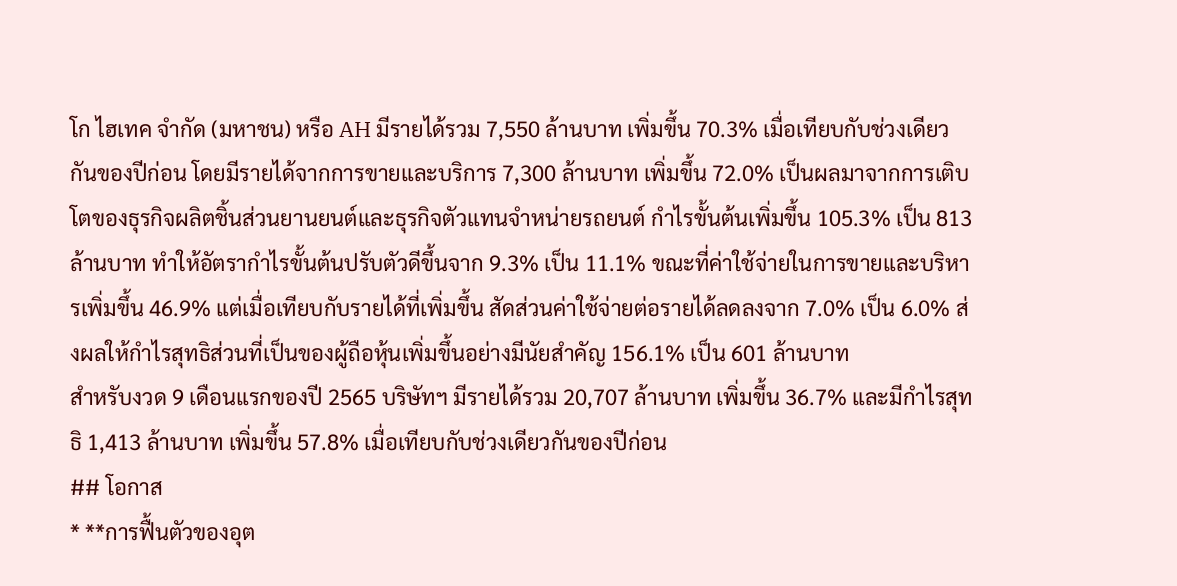โก ไฮเทค จำกัด (มหาชน) หรือ AH มีรายได้รวม 7,550 ล้านบาท เพิ่มขึ้น 70.3% เมื่อเทียบกับช่วงเดียวกันของปีก่อน โดยมีรายได้จากการขายและบริการ 7,300 ล้านบาท เพิ่มขึ้น 72.0% เป็นผลมาจากการเติบโตของธุรกิจผลิตชิ้นส่วนยานยนต์และธุรกิจตัวแทนจำหน่ายรถยนต์ กำไรขั้นต้นเพิ่มขึ้น 105.3% เป็น 813 ล้านบาท ทำให้อัตรากำไรขั้นต้นปรับตัวดีขึ้นจาก 9.3% เป็น 11.1% ขณะที่ค่าใช้จ่ายในการขายและบริหารเพิ่มขึ้น 46.9% แต่เมื่อเทียบกับรายได้ที่เพิ่มขึ้น สัดส่วนค่าใช้จ่ายต่อรายได้ลดลงจาก 7.0% เป็น 6.0% ส่งผลให้กำไรสุทธิส่วนที่เป็นของผู้ถือหุ้นเพิ่มขึ้นอย่างมีนัยสำคัญ 156.1% เป็น 601 ล้านบาท
สำหรับงวด 9 เดือนแรกของปี 2565 บริษัทฯ มีรายได้รวม 20,707 ล้านบาท เพิ่มขึ้น 36.7% และมีกำไรสุทธิ 1,413 ล้านบาท เพิ่มขึ้น 57.8% เมื่อเทียบกับช่วงเดียวกันของปีก่อน
## โอกาส
* **การฟื้นตัวของอุต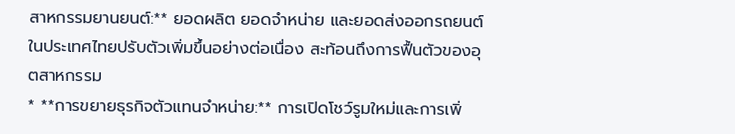สาหกรรมยานยนต์:** ยอดผลิต ยอดจำหน่าย และยอดส่งออกรถยนต์ในประเทศไทยปรับตัวเพิ่มขึ้นอย่างต่อเนื่อง สะท้อนถึงการฟื้นตัวของอุตสาหกรรม
* **การขยายธุรกิจตัวแทนจำหน่าย:** การเปิดโชว์รูมใหม่และการเพิ่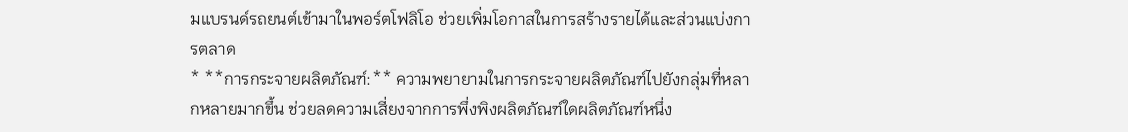มแบรนด์รถยนต์เข้ามาในพอร์ตโฟลิโอ ช่วยเพิ่มโอกาสในการสร้างรายได้และส่วนแบ่งการตลาด
* **การกระจายผลิตภัณฑ์:** ความพยายามในการกระจายผลิตภัณฑ์ไปยังกลุ่มที่หลากหลายมากขึ้น ช่วยลดความเสี่ยงจากการพึ่งพิงผลิตภัณฑ์ใดผลิตภัณฑ์หนึ่ง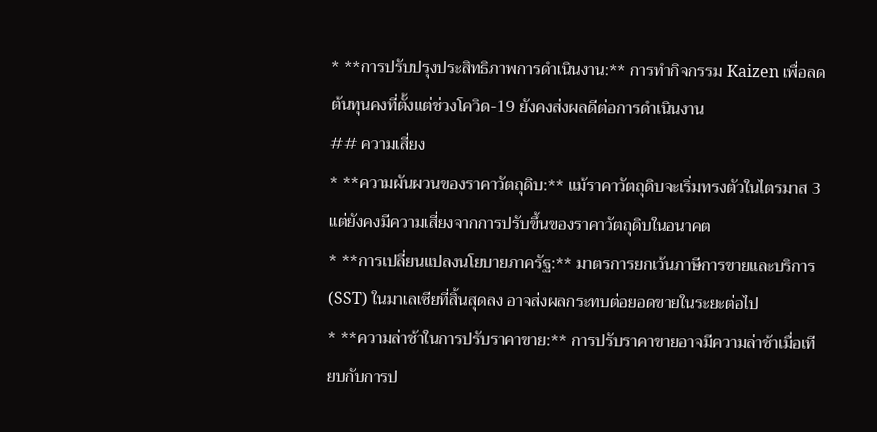* **การปรับปรุงประสิทธิภาพการดำเนินงาน:** การทำกิจกรรม Kaizen เพื่อลดต้นทุนคงที่ตั้งแต่ช่วงโควิด-19 ยังคงส่งผลดีต่อการดำเนินงาน
## ความเสี่ยง
* **ความผันผวนของราคาวัตถุดิบ:** แม้ราคาวัตถุดิบจะเริ่มทรงตัวในไตรมาส 3 แต่ยังคงมีความเสี่ยงจากการปรับขึ้นของราคาวัตถุดิบในอนาคต
* **การเปลี่ยนแปลงนโยบายภาครัฐ:** มาตรการยกเว้นภาษีการขายและบริการ (SST) ในมาเลเซียที่สิ้นสุดลง อาจส่งผลกระทบต่อยอดขายในระยะต่อไป
* **ความล่าช้าในการปรับราคาขาย:** การปรับราคาขายอาจมีความล่าช้าเมื่อเทียบกับการป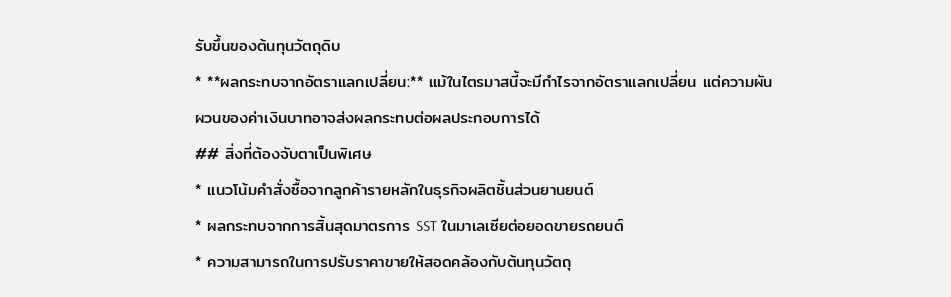รับขึ้นของต้นทุนวัตถุดิบ
* **ผลกระทบจากอัตราแลกเปลี่ยน:** แม้ในไตรมาสนี้จะมีกำไรจากอัตราแลกเปลี่ยน แต่ความผันผวนของค่าเงินบาทอาจส่งผลกระทบต่อผลประกอบการได้
## สิ่งที่ต้องจับตาเป็นพิเศษ
* แนวโน้มคำสั่งซื้อจากลูกค้ารายหลักในธุรกิจผลิตชิ้นส่วนยานยนต์
* ผลกระทบจากการสิ้นสุดมาตรการ SST ในมาเลเซียต่อยอดขายรถยนต์
* ความสามารถในการปรับราคาขายให้สอดคล้องกับต้นทุนวัตถุ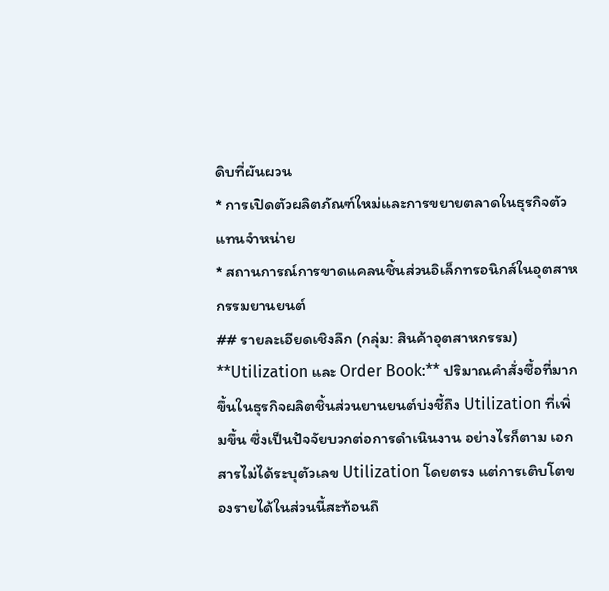ดิบที่ผันผวน
* การเปิดตัวผลิตภัณฑ์ใหม่และการขยายตลาดในธุรกิจตัวแทนจำหน่าย
* สถานการณ์การขาดแคลนชิ้นส่วนอิเล็กทรอนิกส์ในอุตสาหกรรมยานยนต์
## รายละเอียดเชิงลึก (กลุ่ม: สินค้าอุตสาหกรรม)
**Utilization และ Order Book:** ปริมาณคำสั่งซื้อที่มากขึ้นในธุรกิจผลิตชิ้นส่วนยานยนต์บ่งชี้ถึง Utilization ที่เพิ่มขึ้น ซึ่งเป็นปัจจัยบวกต่อการดำเนินงาน อย่างไรก็ตาม เอกสารไม่ได้ระบุตัวเลข Utilization โดยตรง แต่การเติบโตของรายได้ในส่วนนี้สะท้อนถึ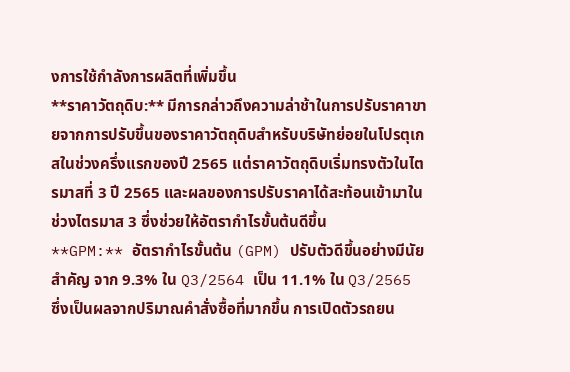งการใช้กำลังการผลิตที่เพิ่มขึ้น
**ราคาวัตถุดิบ:** มีการกล่าวถึงความล่าช้าในการปรับราคาขายจากการปรับขึ้นของราคาวัตถุดิบสำหรับบริษัทย่อยในโปรตุเกสในช่วงครึ่งแรกของปี 2565 แต่ราคาวัตถุดิบเริ่มทรงตัวในไตรมาสที่ 3 ปี 2565 และผลของการปรับราคาได้สะท้อนเข้ามาในช่วงไตรมาส 3 ซึ่งช่วยให้อัตรากำไรขั้นต้นดีขึ้น
**GPM:** อัตรากำไรขั้นต้น (GPM) ปรับตัวดีขึ้นอย่างมีนัยสำคัญ จาก 9.3% ใน Q3/2564 เป็น 11.1% ใน Q3/2565 ซึ่งเป็นผลจากปริมาณคำสั่งซื้อที่มากขึ้น การเปิดตัวรถยน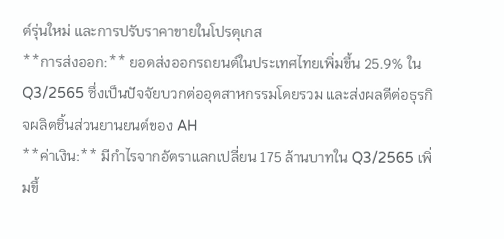ต์รุ่นใหม่ และการปรับราคาขายในโปรตุเกส
**การส่งออก:** ยอดส่งออกรถยนต์ในประเทศไทยเพิ่มขึ้น 25.9% ใน Q3/2565 ซึ่งเป็นปัจจัยบวกต่ออุตสาหกรรมโดยรวม และส่งผลดีต่อธุรกิจผลิตชิ้นส่วนยานยนต์ของ AH
**ค่าเงิน:** มีกำไรจากอัตราแลกเปลี่ยน 175 ล้านบาทใน Q3/2565 เพิ่มขึ้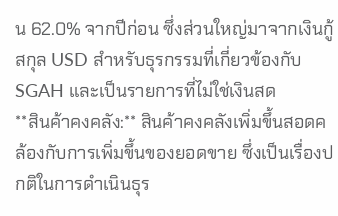น 62.0% จากปีก่อน ซึ่งส่วนใหญ่มาจากเงินกู้สกุล USD สำหรับธุรกรรมที่เกี่ยวข้องกับ SGAH และเป็นรายการที่ไม่ใช่เงินสด
**สินค้าคงคลัง:** สินค้าคงคลังเพิ่มขึ้นสอดคล้องกับการเพิ่มขึ้นของยอดขาย ซึ่งเป็นเรื่องปกติในการดำเนินธุร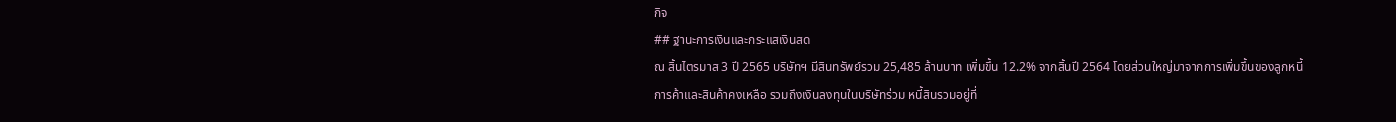กิจ
## ฐานะการเงินและกระแสเงินสด
ณ สิ้นไตรมาส 3 ปี 2565 บริษัทฯ มีสินทรัพย์รวม 25,485 ล้านบาท เพิ่มขึ้น 12.2% จากสิ้นปี 2564 โดยส่วนใหญ่มาจากการเพิ่มขึ้นของลูกหนี้การค้าและสินค้าคงเหลือ รวมถึงเงินลงทุนในบริษัทร่วม หนี้สินรวมอยู่ที่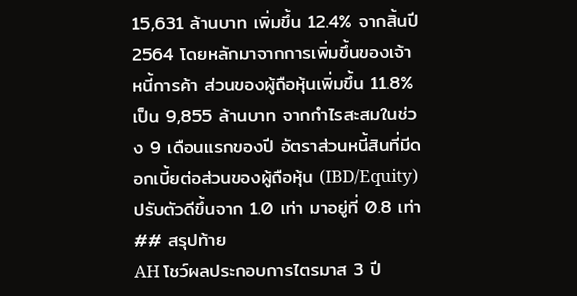15,631 ล้านบาท เพิ่มขึ้น 12.4% จากสิ้นปี 2564 โดยหลักมาจากการเพิ่มขึ้นของเจ้าหนี้การค้า ส่วนของผู้ถือหุ้นเพิ่มขึ้น 11.8% เป็น 9,855 ล้านบาท จากกำไรสะสมในช่วง 9 เดือนแรกของปี อัตราส่วนหนี้สินที่มีดอกเบี้ยต่อส่วนของผู้ถือหุ้น (IBD/Equity) ปรับตัวดีขึ้นจาก 1.0 เท่า มาอยู่ที่ 0.8 เท่า
## สรุปท้าย
AH โชว์ผลประกอบการไตรมาส 3 ปี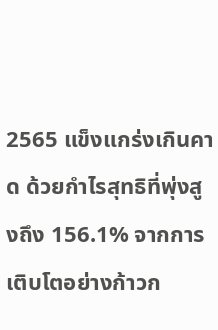2565 แข็งแกร่งเกินคาด ด้วยกำไรสุทธิที่พุ่งสูงถึง 156.1% จากการเติบโตอย่างก้าวก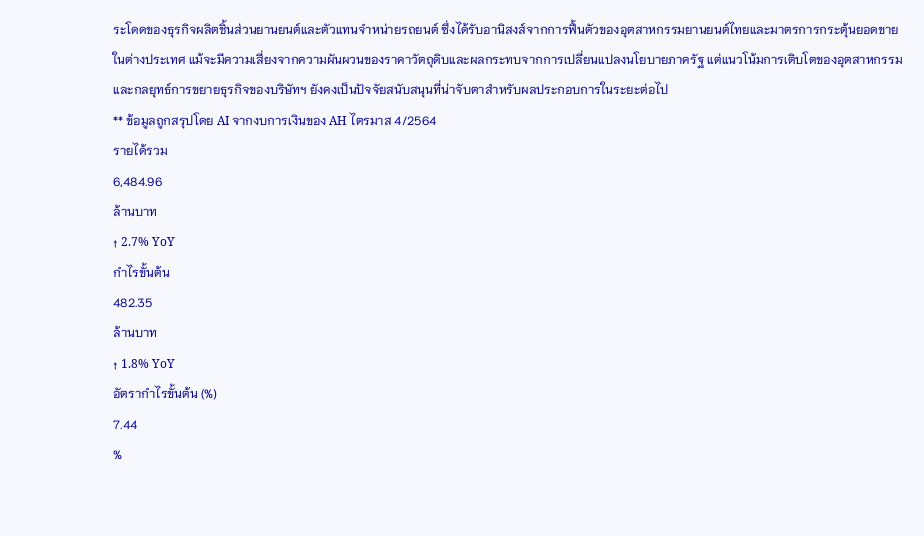ระโดดของธุรกิจผลิตชิ้นส่วนยานยนต์และตัวแทนจำหน่ายรถยนต์ ซึ่งได้รับอานิสงส์จากการฟื้นตัวของอุตสาหกรรมยานยนต์ไทยและมาตรการกระตุ้นยอดขายในต่างประเทศ แม้จะมีความเสี่ยงจากความผันผวนของราคาวัตถุดิบและผลกระทบจากการเปลี่ยนแปลงนโยบายภาครัฐ แต่แนวโน้มการเติบโตของอุตสาหกรรมและกลยุทธ์การขยายธุรกิจของบริษัทฯ ยังคงเป็นปัจจัยสนับสนุนที่น่าจับตาสำหรับผลประกอบการในระยะต่อไป
** ข้อมูลถูกสรุปโดย AI จากงบการเงินของ AH ไตรมาส 4/2564
รายได้รวม
6,484.96
ล้านบาท
↑ 2.7% YoY
กำไรขั้นต้น
482.35
ล้านบาท
↑ 1.8% YoY
อัตรากำไรขั้นต้น (%)
7.44
%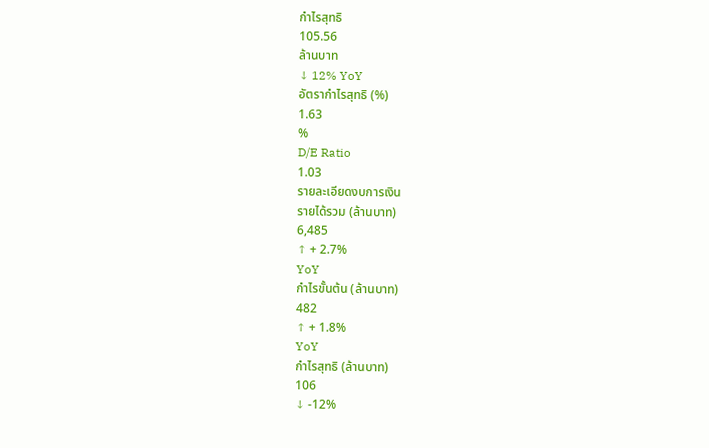กำไรสุทธิ
105.56
ล้านบาท
↓ 12% YoY
อัตรากำไรสุทธิ (%)
1.63
%
D/E Ratio
1.03
รายละเอียดงบการเงิน
รายได้รวม (ล้านบาท)
6,485
↑ + 2.7%
YoY
กำไรขั้นต้น (ล้านบาท)
482
↑ + 1.8%
YoY
กำไรสุทธิ (ล้านบาท)
106
↓ -12%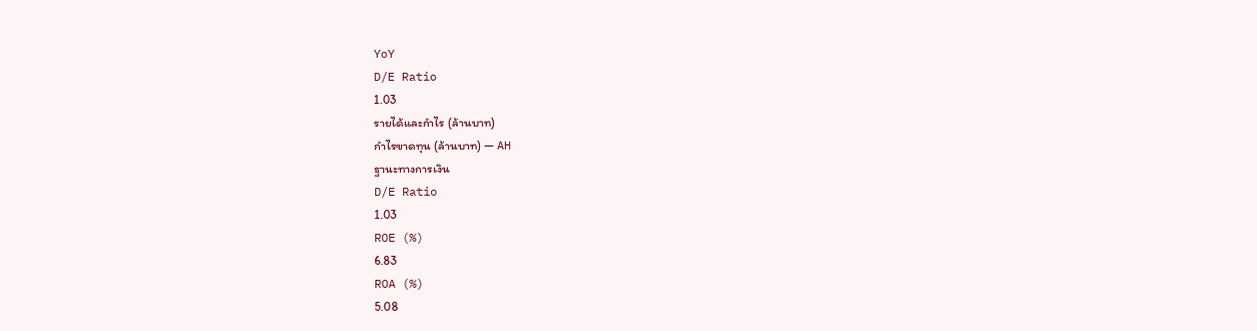YoY
D/E Ratio
1.03
รายได้และกำไร (ล้านบาท)
กำไรขาดทุน (ล้านบาท) — AH
ฐานะทางการเงิน
D/E Ratio
1.03
ROE (%)
6.83
ROA (%)
5.08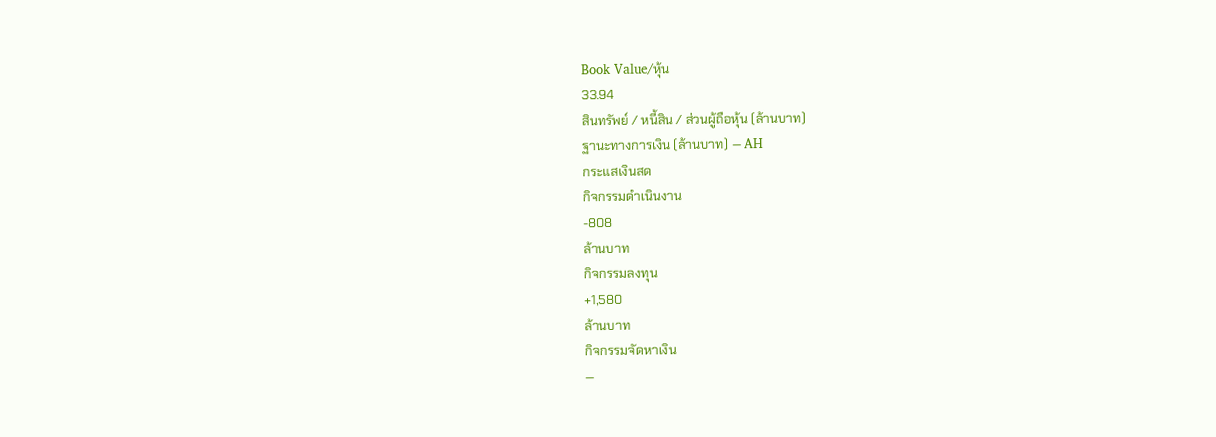Book Value/หุ้น
33.94
สินทรัพย์ / หนี้สิน / ส่วนผู้ถือหุ้น (ล้านบาท)
ฐานะทางการเงิน (ล้านบาท) — AH
กระแสเงินสด
กิจกรรมดำเนินงาน
-808
ล้านบาท
กิจกรรมลงทุน
+1,580
ล้านบาท
กิจกรรมจัดหาเงิน
—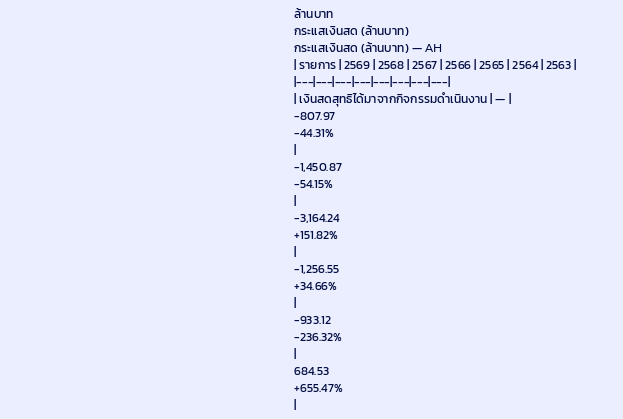ล้านบาท
กระแสเงินสด (ล้านบาท)
กระแสเงินสด (ล้านบาท) — AH
| รายการ | 2569 | 2568 | 2567 | 2566 | 2565 | 2564 | 2563 |
|---|---|---|---|---|---|---|---|
| เงินสดสุทธิได้มาจากกิจกรรมดำเนินงาน | — |
-807.97
-44.31%
|
-1,450.87
-54.15%
|
-3,164.24
+151.82%
|
-1,256.55
+34.66%
|
-933.12
-236.32%
|
684.53
+655.47%
|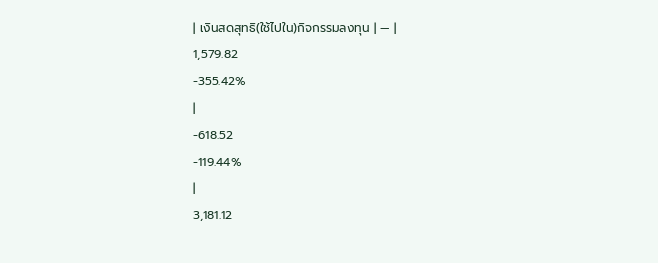| เงินสดสุทธิ(ใช้ไปใน)กิจกรรมลงทุน | — |
1,579.82
-355.42%
|
-618.52
-119.44%
|
3,181.12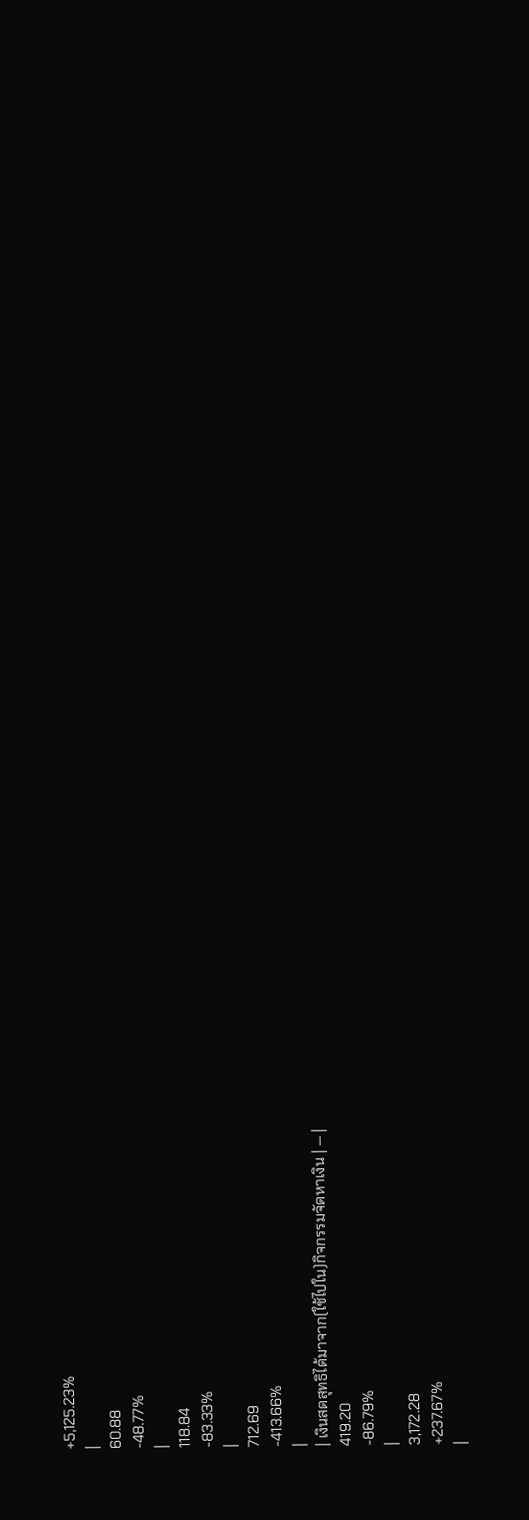+5,125.23%
|
60.88
-48.77%
|
118.84
-83.33%
|
712.69
-413.66%
|
| เงินสดสุทธิได้มาจาก(ใช้ไปใน)กิจกรรมจัดหาเงิน | — |
419.20
-86.79%
|
3,172.28
+237.67%
|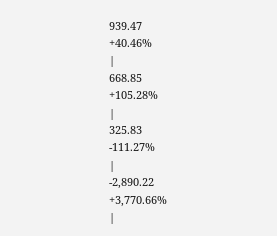939.47
+40.46%
|
668.85
+105.28%
|
325.83
-111.27%
|
-2,890.22
+3,770.66%
|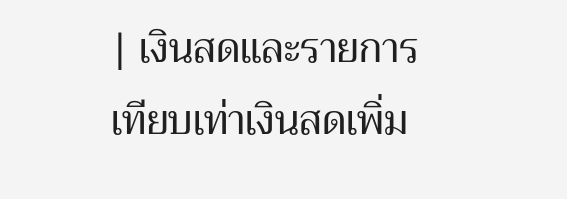| เงินสดและรายการเทียบเท่าเงินสดเพิ่ม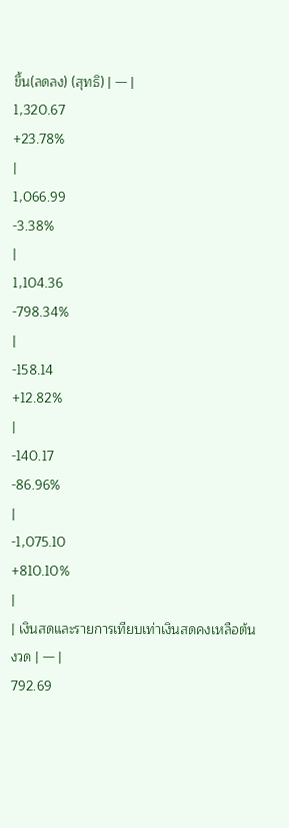ขึ้น(ลดลง) (สุทธิ) | — |
1,320.67
+23.78%
|
1,066.99
-3.38%
|
1,104.36
-798.34%
|
-158.14
+12.82%
|
-140.17
-86.96%
|
-1,075.10
+810.10%
|
| เงินสดและรายการเทียบเท่าเงินสดคงเหลือต้นงวด | — |
792.69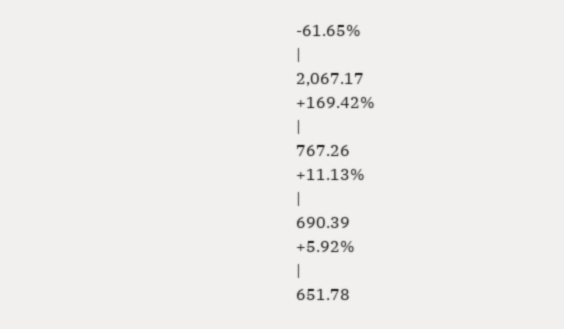-61.65%
|
2,067.17
+169.42%
|
767.26
+11.13%
|
690.39
+5.92%
|
651.78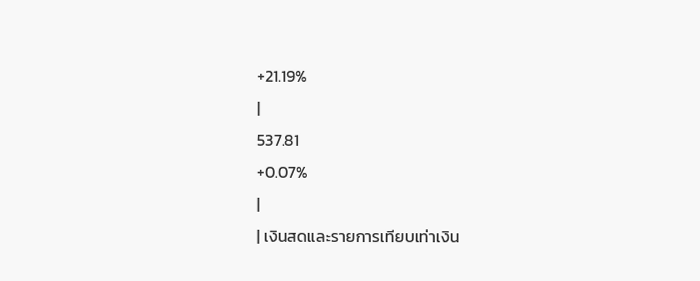+21.19%
|
537.81
+0.07%
|
| เงินสดและรายการเทียบเท่าเงิน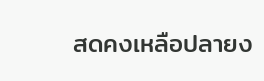สดคงเหลือปลายง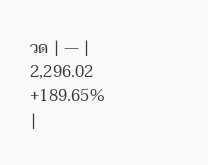วด | — |
2,296.02
+189.65%
|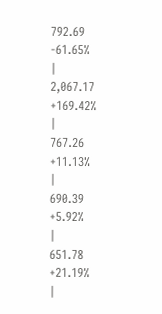792.69
-61.65%
|
2,067.17
+169.42%
|
767.26
+11.13%
|
690.39
+5.92%
|
651.78
+21.19%
|